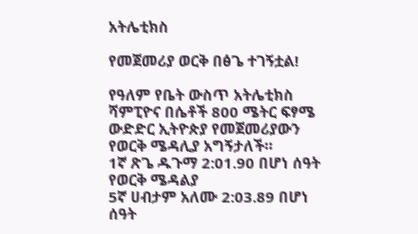አትሌቲክስ

የመጀመሪያ ወርቅ በፅጌ ተገኝቷል!

የዓለም የቤት ውስጥ አትሌቲክስ ሻምፒዮና በሴቶች 800 ሜትር ፍፃሜ ውድድር ኢትዮጵያ የመጀመሪያውን የወርቅ ሜዳሊያ አግኝታለች።
1ኛ ጽጌ ዱጉማ 2:01.90 በሆነ ሰዓት የወርቅ ሜዳልያ
5ኛ ሀብታም አለሙ 2:03.89 በሆነ ሰዓት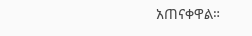አጠናቀዋል።